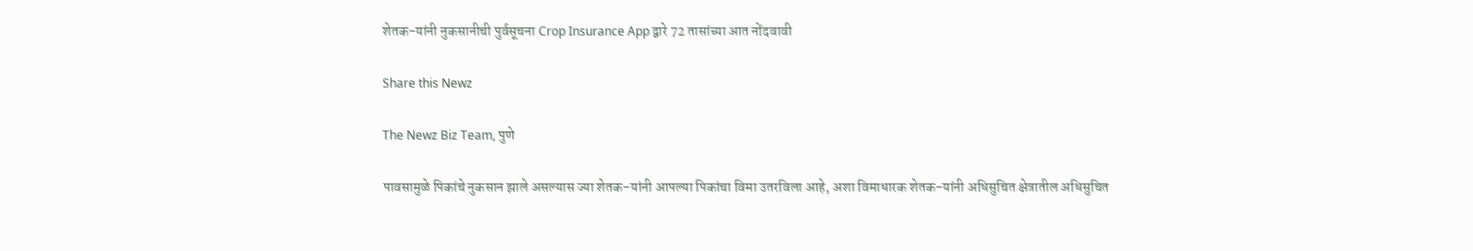शेतक-यांनी नुकसानीची पुर्वसूचना Crop Insurance App द्वारे 72 तासांच्या आत नोंदवावी

Share this Newz

The Newz Biz Team, पुणे

पावसामुळे पिकांचे नुकसान झाले असल्यास ज्या शेतक-यांनी आपल्या पिकांचा विमा उतरविला आहे, अशा विमाधारक शेतक-यांनी अधिसुचित क्षेत्रातील अधिसुचित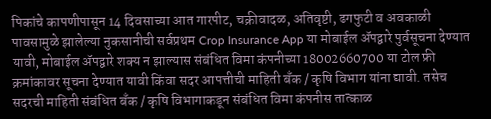पिकांचे कापणीपासून 14 दिवसाच्या आत गारपीट, चक्रीवादळ, अतिवृष्टी, ढगफुटी व अवकाळी पावसामुळे झालेल्या नुकसानीची सर्वप्रथम Crop Insurance App या मोबाईल ॲपद्वारे पुर्वसूचना देण्यात यावी, मोबाईल ॲपद्वारे शक्य न झाल्यास संबंधित विमा कंपनीच्या 18002660700 या टोल फ्री क्रमांकावर सूचना देण्यात यावी किंवा सदर आपत्तीची माहिती बँक / कृषि विभाग यांना द्यावी. तसेच सदरची माहिती संबंधित बँक / कृषि विभागाकडून संबंधित विमा कंपनीस तात्काळ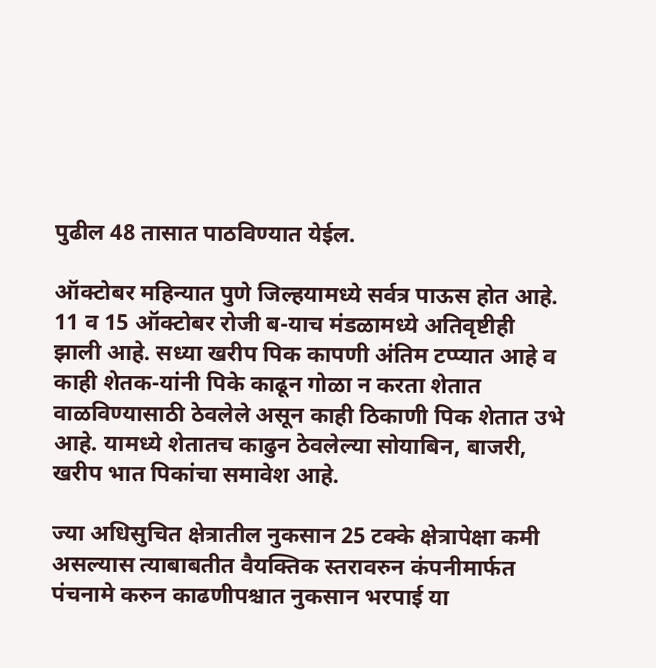पुढील 48 तासात पाठविण्यात येईल.

ऑक्टोबर महिन्यात पुणे जिल्हयामध्ये सर्वत्र पाऊस होत आहे. 11 व 15 ऑक्टोबर रोजी ब-याच मंडळामध्ये अतिवृष्टीही झाली आहे. सध्या खरीप पिक कापणी अंतिम टप्प्यात आहे व काही शेतक-यांनी पिके काढून गोळा न करता शेतात वाळविण्यासाठी ठेवलेले असून काही ठिकाणी पिक शेतात उभे आहे. यामध्ये शेतातच काढुन ठेवलेल्या सोयाबिन, बाजरी, खरीप भात पिकांचा समावेश आहे.

ज्या अधिसुचित क्षेत्रातील नुकसान 25 टक्के क्षेत्रापेक्षा कमी असल्यास त्याबाबतीत वैयक्तिक स्तरावरुन कंपनीमार्फत पंचनामे करुन काढणीपश्चात नुकसान भरपाई या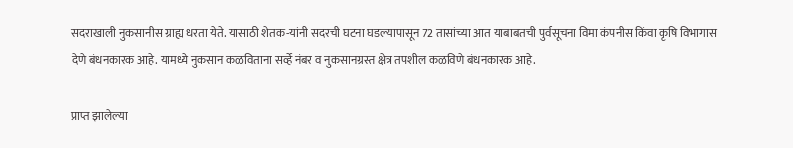सदराखाली नुकसानीस ग्राह्य धरता येते. यासाठी शेतक-यांनी सदरची घटना घडल्यापासून 72 तासांच्या आत याबाबतची पुर्वसूचना विमा कंपनीस किंवा कृषि विभागास देणे बंधनकारक आहे. यामध्ये नुकसान कळविताना सर्व्हे नंबर व नुकसानग्रस्त क्षेत्र तपशील कळविणे बंधनकारक आहे.

प्राप्त झालेल्या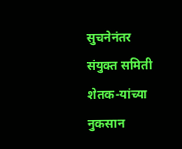सुचनेनंतर संयुक्त समिती शेतक-यांच्या नुकसान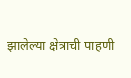झालेल्या क्षेत्राची पाहणी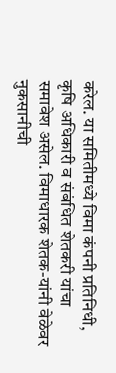करेल. या समितीमध्ये विमा कंपनी प्रतिनिधी, कृषि अधिकारी व संबंधित शेतकरी यांचा समावेश असेल. विमाधारक शेतक-यांनी वेळेवर नुकसानीची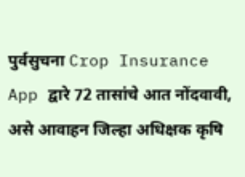पुर्वसुचना Crop Insurance App द्वारे 72 तासांचे आत नोंदवावी, असे आवाहन जिल्हा अधिक्षक कृषि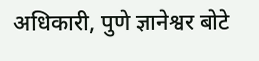अधिकारी, पुणे ज्ञानेश्वर बोटे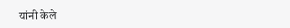यांनी केले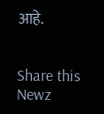आहे.


Share this Newz